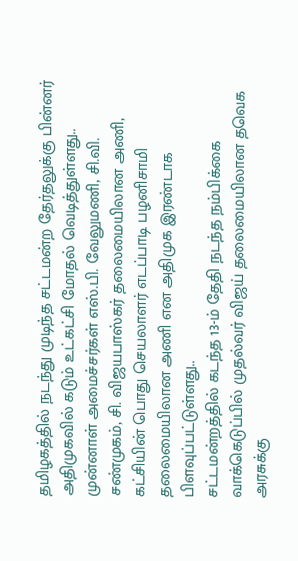தமிழகத்தில் நடந்து முடிந்த சட்டமன்ற தேர்தலுக்கு பின்னர் அதிமுகவில் கடும் உட்கட்சி மோதல் வெடித்துள்ளது.. முன்னாள் அமைச்சர்கள் எஸ்.பி. வேலுமணி, சி.வி. சண்முகம், சி. விஜயபாஸ்கர் தலைமையிலான அணி, கட்சியின் பொது செயலாளர் எடப்பாடி பழனிசாமி தலைமையிலான அணி என அதிமுக இரண்டாக பிளவுப்பட்டுள்ளது..
சட்டமன்றத்தில் கடந்த 13-ம் தேதி நடந்த நம்பிக்கை வாக்கெடுப்பில் முதல்வர் விஜய் தலைமையிலான தவெக அரசுக்கு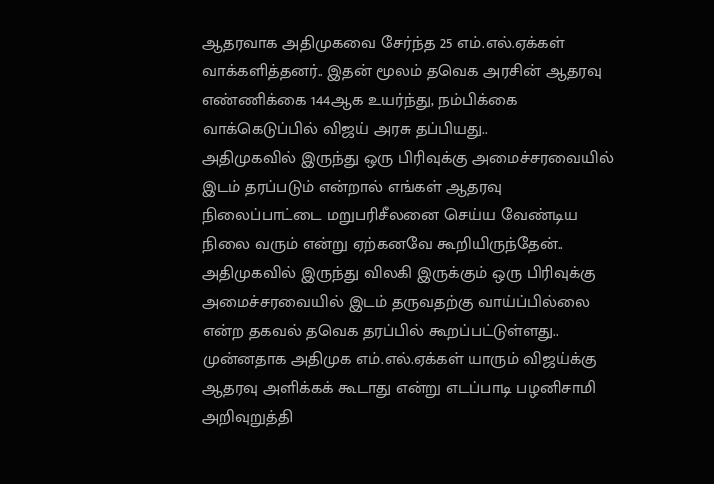ஆதரவாக அதிமுகவை சேர்ந்த 25 எம்.எல்.ஏக்கள் வாக்களித்தனர்.. இதன் மூலம் தவெக அரசின் ஆதரவு எண்ணிக்கை 144ஆக உயர்ந்து, நம்பிக்கை வாக்கெடுப்பில் விஜய் அரசு தப்பியது..
அதிமுகவில் இருந்து ஒரு பிரிவுக்கு அமைச்சரவையில் இடம் தரப்படும் என்றால் எங்கள் ஆதரவு நிலைப்பாட்டை மறுபரிசீலனை செய்ய வேண்டிய நிலை வரும் என்று ஏற்கனவே கூறியிருந்தேன்.. அதிமுகவில் இருந்து விலகி இருக்கும் ஒரு பிரிவுக்கு அமைச்சரவையில் இடம் தருவதற்கு வாய்ப்பில்லை என்ற தகவல் தவெக தரப்பில் கூறப்பட்டுள்ளது..
முன்னதாக அதிமுக எம்.எல்.ஏக்கள் யாரும் விஜய்க்கு ஆதரவு அளிக்கக் கூடாது என்று எடப்பாடி பழனிசாமி அறிவுறுத்தி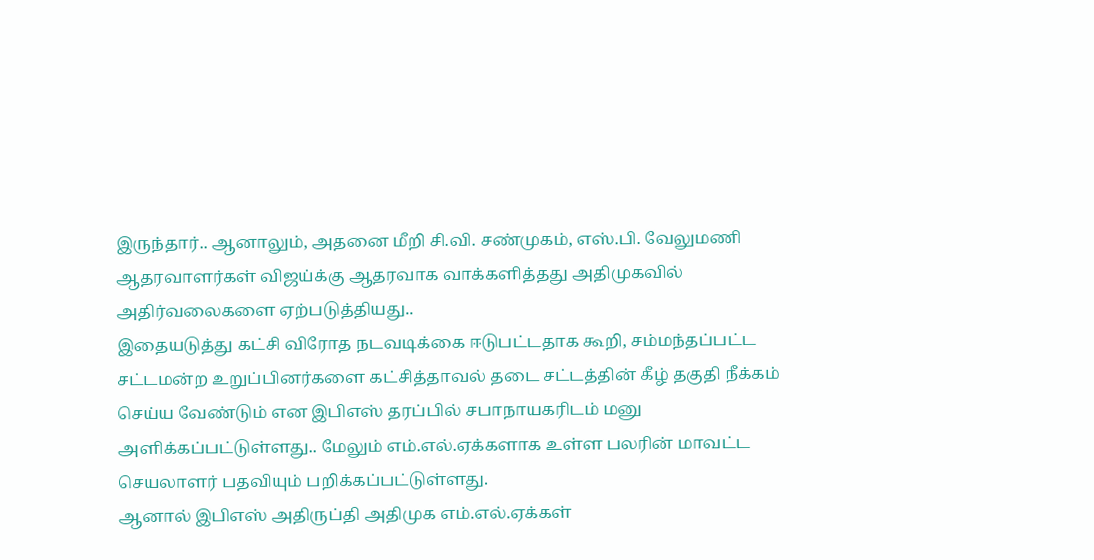இருந்தார்.. ஆனாலும், அதனை மீறி சி.வி. சண்முகம், எஸ்.பி. வேலுமணி ஆதரவாளர்கள் விஜய்க்கு ஆதரவாக வாக்களித்தது அதிமுகவில் அதிர்வலைகளை ஏற்படுத்தியது..
இதையடுத்து கட்சி விரோத நடவடிக்கை ஈடுபட்டதாக கூறி, சம்மந்தப்பட்ட சட்டமன்ற உறுப்பினர்களை கட்சித்தாவல் தடை சட்டத்தின் கீழ் தகுதி நீக்கம் செய்ய வேண்டும் என இபிஎஸ் தரப்பில் சபாநாயகரிடம் மனு அளிக்கப்பட்டுள்ளது.. மேலும் எம்.எல்.ஏக்களாக உள்ள பலரின் மாவட்ட செயலாளர் பதவியும் பறிக்கப்பட்டுள்ளது.
ஆனால் இபிஎஸ் அதிருப்தி அதிமுக எம்.எல்.ஏக்கள்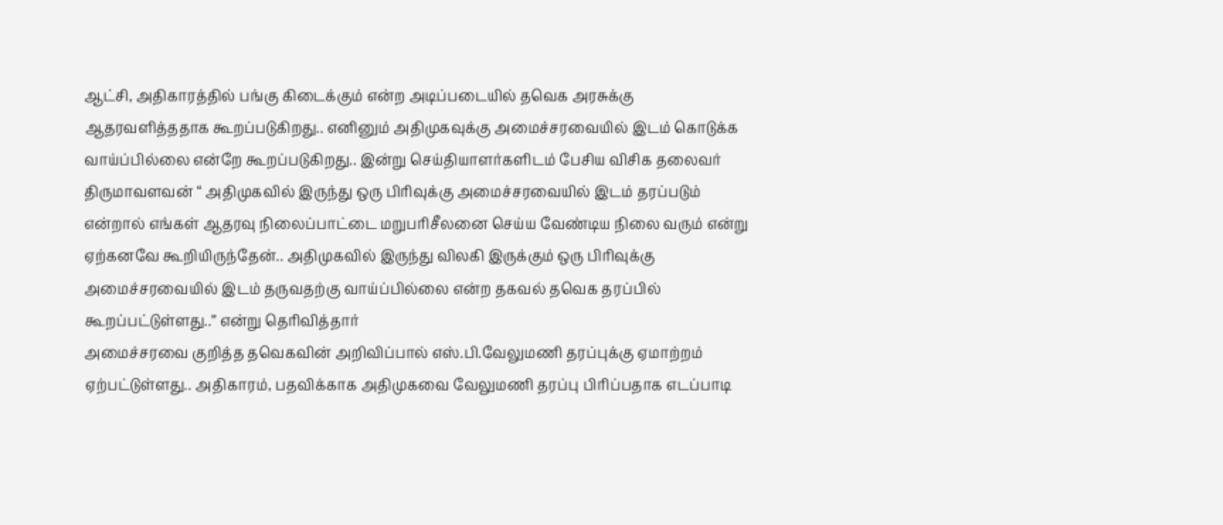ஆட்சி, அதிகாரத்தில் பங்கு கிடைக்கும் என்ற அடிப்படையில் தவெக அரசுக்கு ஆதரவளித்ததாக கூறப்படுகிறது.. எனினும் அதிமுகவுக்கு அமைச்சரவையில் இடம் கொடுக்க வாய்ப்பில்லை என்றே கூறப்படுகிறது.. இன்று செய்தியாளர்களிடம் பேசிய விசிக தலைவர் திருமாவளவன் “ அதிமுகவில் இருந்து ஒரு பிரிவுக்கு அமைச்சரவையில் இடம் தரப்படும் என்றால் எங்கள் ஆதரவு நிலைப்பாட்டை மறுபரிசீலனை செய்ய வேண்டிய நிலை வரும் என்று ஏற்கனவே கூறியிருந்தேன்.. அதிமுகவில் இருந்து விலகி இருக்கும் ஒரு பிரிவுக்கு அமைச்சரவையில் இடம் தருவதற்கு வாய்ப்பில்லை என்ற தகவல் தவெக தரப்பில் கூறப்பட்டுள்ளது..” என்று தெரிவித்தார்
அமைச்சரவை குறித்த தவெகவின் அறிவிப்பால் எஸ்.பி.வேலுமணி தரப்புக்கு ஏமாற்றம் ஏற்பட்டுள்ளது.. அதிகாரம், பதவிக்காக அதிமுகவை வேலுமணி தரப்பு பிரிப்பதாக எடப்பாடி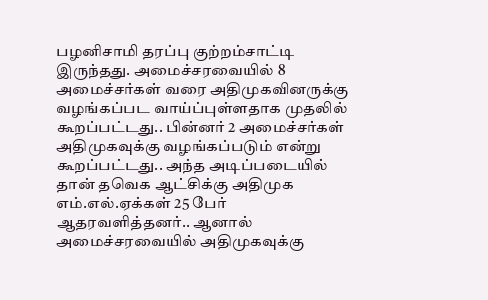பழனிசாமி தரப்பு குற்றம்சாட்டி இருந்தது. அமைச்சரவையில் 8 அமைச்சர்கள் வரை அதிமுகவினருக்கு வழங்கப்பட வாய்ப்புள்ளதாக முதலில் கூறப்பட்டது.. பின்னர் 2 அமைச்சர்கள் அதிமுகவுக்கு வழங்கப்படும் என்று கூறப்பட்டது.. அந்த அடிப்படையில் தான் தவெக ஆட்சிக்கு அதிமுக எம்.எல்.ஏக்கள் 25 பேர் ஆதரவளித்தனர்.. ஆனால் அமைச்சரவையில் அதிமுகவுக்கு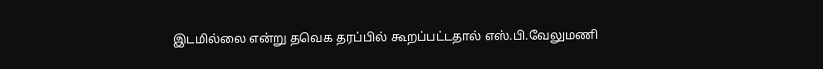இடமில்லை என்று தவெக தரப்பில் கூறப்பட்டதால் எஸ்.பி.வேலுமணி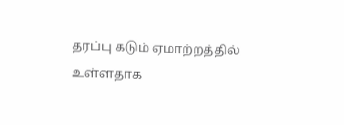தரப்பு கடும் ஏமாற்றத்தில் உள்ளதாக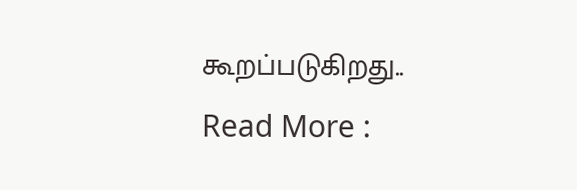கூறப்படுகிறது..
Read More :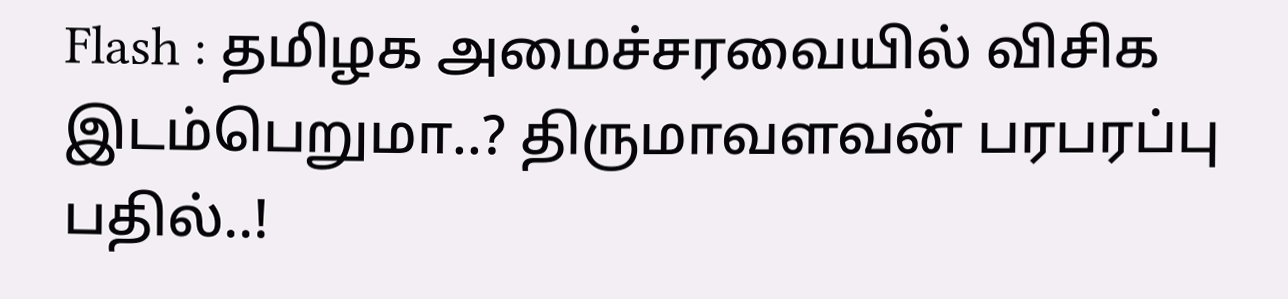Flash : தமிழக அமைச்சரவையில் விசிக இடம்பெறுமா..? திருமாவளவன் பரபரப்பு பதில்..!